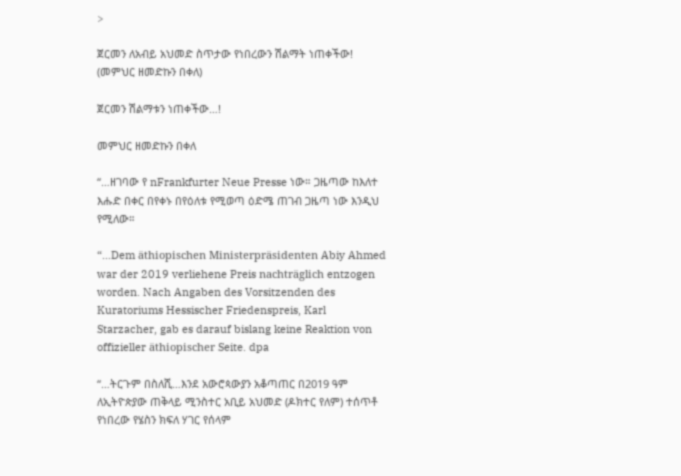>

ጀርመን ለአብይ አህመድ ስጥታው የነበረውን ሽልማት ነጠቀችው! (መምህር ዘመድኩን በቀለ)

ጀርመን ሽልማቱን ነጠቀችው…!

መምህር ዘመድኩን በቀለ

“…ዘገባው የ nFrankfurter Neue Presse ነው። ጋዜጣው ከእለተ እሑድ በቀር በየቀኑ በየዕለቱ የሚወጣ ዕድሜ ጠገብ ጋዜጣ ነው እንዲህ የሚለው።

“…Dem äthiopischen Ministerpräsidenten Abiy Ahmed war der 2019 verliehene Preis nachträglich entzogen worden. Nach Angaben des Vorsitzenden des Kuratoriums Hessischer Friedenspreis, Karl Starzacher, gab es darauf bislang keine Reaktion von offizieller äthiopischer Seite. dpa

“…ትርጉም በስለሺ…እንደ አውሮጳውያን አቆጣጠር በ2019 ዓም ለኢትዮጵያው ጠቅላይ ሚንስተር አቢይ አህመድ (ዶክተር የለም) ተሰጥቶ የነበረው የሄስን ክፍለ ሃገር የሰላም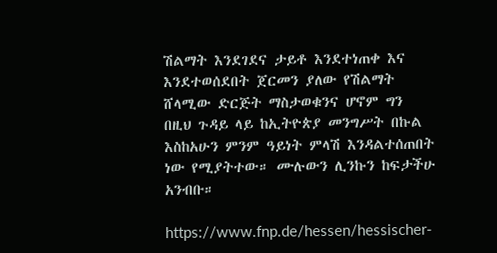ሽልማት እንደገደና ታይቶ እንደተነጠቀ እና እንደተወሰደበት ጀርመን ያለው የሽልማት ሸላሚው ድርጅት ማስታወቁንና ሆኖም ግን በዚህ ጉዳይ ላይ ከኢትዮጵያ መንግሥት በኩል እስከአሁን ምንም ዓይነት ምላሽ እንዳልተሰጠበት ነው የሚያትተው። ሙሉውን ሊንኩን ከፍታችሁ አንብቡ።

https://www.fnp.de/hessen/hessischer-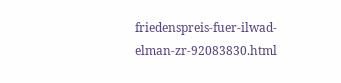friedenspreis-fuer-ilwad-elman-zr-92083830.html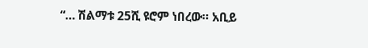“… ሽልማቱ 25ሺ ዩሮም ነበረው። አቢይ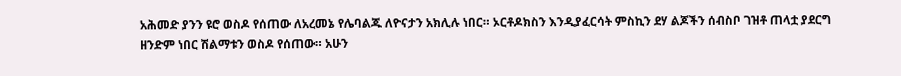አሕመድ ያንን ዩሮ ወስዶ የሰጠው ለአረመኔ የሌባልጁ ለዮናታን አክሊሉ ነበር። ኦርቶዶክስን እንዲያፈርሳት ምስኪን ደሃ ልጆችን ሰብስቦ ገዝቶ ጠላቷ ያደርግ ዘንድም ነበር ሽልማቱን ወስዶ የሰጠው። አሁን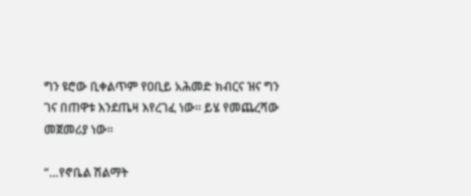ግን ዩሮው ቢቀልጥም የዐቢይ አሕመድ ክብርና ዝና ግን ገና በጠዋቱ እንደጤዛ እየረገፈ ነው። ይሄ የመጨረሻው መጀመሪያ ነው።

“…የኖቤል ሽልማት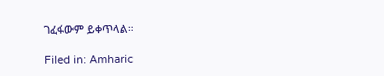ገፈፋውም ይቀጥላል።

Filed in: Amharic